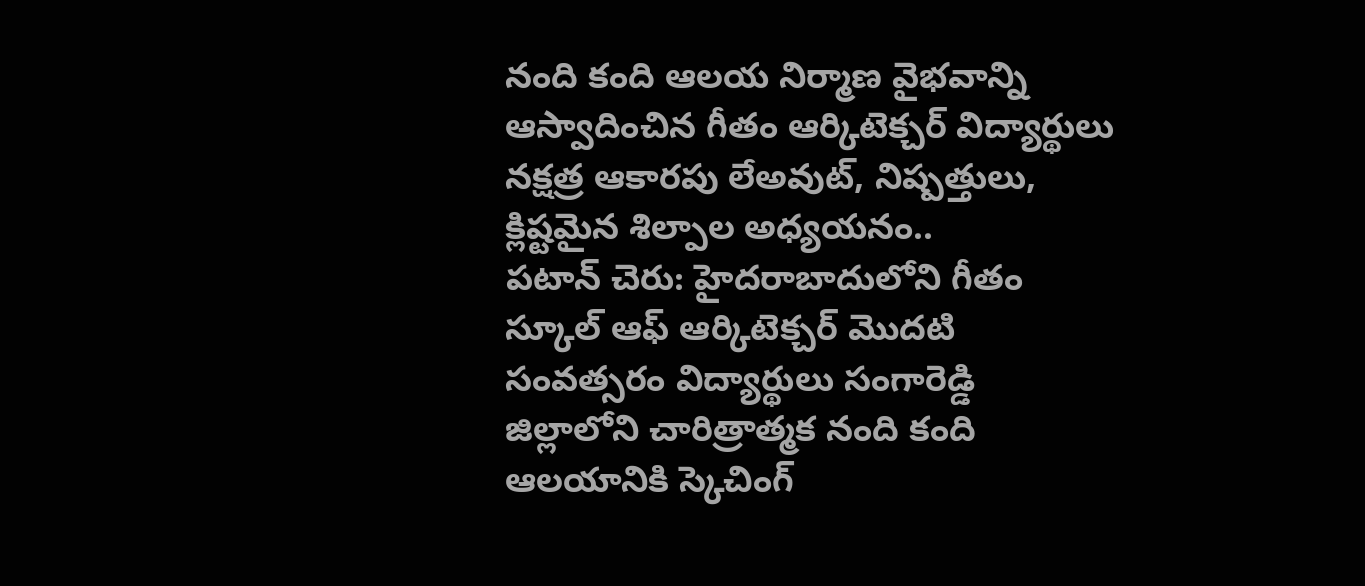నంది కంది ఆలయ నిర్మాణ వైభవాన్ని ఆస్వాదించిన గీతం ఆర్కిటెక్చర్ విద్యార్థులు
నక్షత్ర ఆకారపు లేఅవుట్, నిష్పత్తులు, క్లిష్టమైన శిల్పాల అధ్యయనం..
పటాన్ చెరు: హైదరాబాదులోని గీతం స్కూల్ ఆఫ్ ఆర్కిటెక్చర్ మొదటి సంవత్సరం విద్యార్థులు సంగారెడ్డి జిల్లాలోని చారిత్రాత్మక నంది కంది ఆలయానికి స్కెచింగ్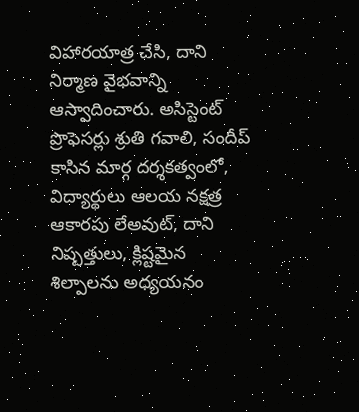విహారయాత్ర చేసి, దాని నిర్మాణ వైభవాన్ని ఆస్వాదించారు. అసిస్టెంట్ ప్రొఫెసర్లు శ్రుతి గవాలి, సందీప్ కాసిన మార్గ దర్శకత్వంలో, విద్యార్థులు ఆలయ నక్షత్ర ఆకారపు లేఅవుట్, దాని నిష్పత్తులు, క్లిష్టమైన శిల్పాలను అధ్యయనం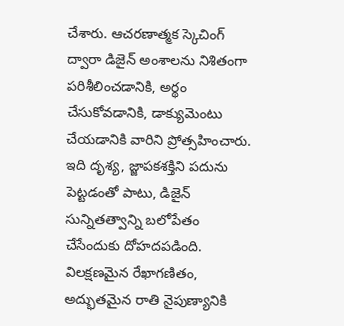చేశారు. ఆచరణాత్మక స్కెచింగ్ ద్వారా డిజైన్ అంశాలను నిశితంగా పరిశీలించడానికి, అర్థం చేసుకోవడానికి, డాక్యుమెంటు చేయడానికి వారిని ప్రోత్సహించారు. ఇది దృశ్య, జ్జాపకశక్తిని పదును పెట్టడంతో పాటు, డిజైన్ సున్నితత్వాన్ని బలోపేతం చేసేందుకు దోహదపడింది.
విలక్షణమైన రేఖాగణితం, అద్భుతమైన రాతి నైపుణ్యానికి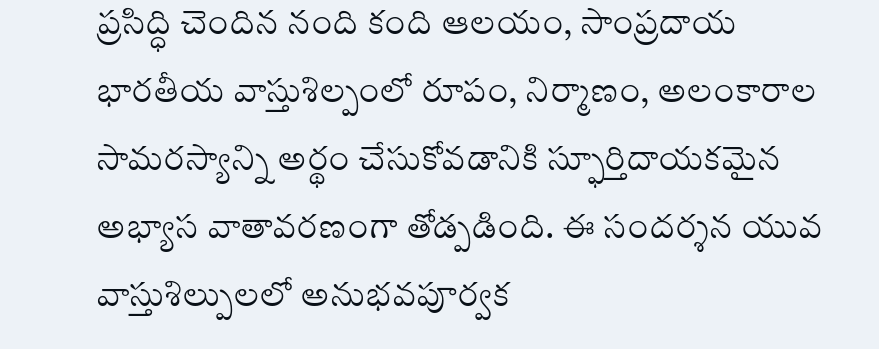ప్రసిద్ధి చెందిన నంది కంది ఆలయం, సాంప్రదాయ భారతీయ వాస్తుశిల్పంలో రూపం, నిర్మాణం, అలంకారాల సామరస్యాన్ని అర్థం చేసుకోవడానికి స్ఫూర్తిదాయకమైన అభ్యాస వాతావరణంగా తోడ్పడింది. ఈ సందర్శన యువ వాస్తుశిల్పులలో అనుభవపూర్వక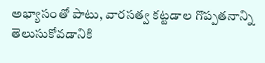అభ్యాసంతో పాటు, వారసత్వ కట్టడాల గొప్పతనాన్ని తెలుసుకోవడానికి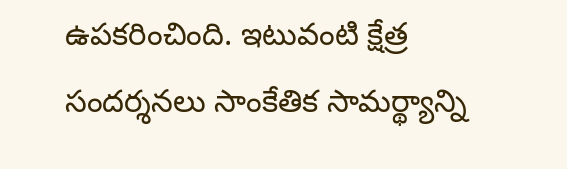ఉపకరించింది. ఇటువంటి క్షేత్ర సందర్శనలు సాంకేతిక సామర్థ్యాన్ని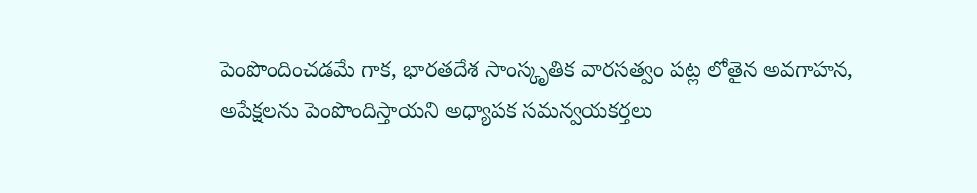పెంపొందించడమే గాక, భారతదేశ సాంస్కృతిక వారసత్వం పట్ల లోతైన అవగాహన, అపేక్షలను పెంపొందిస్తాయని అధ్యాపక సమన్వయకర్తలు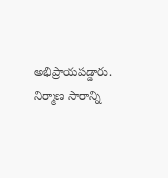అభిప్రాయపడ్డారు. నిర్మాణ సారాన్ని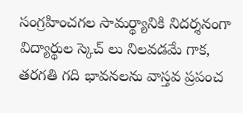సంగ్రహించగల సామర్థ్యానికి నిదర్శనంగా విద్యార్థుల స్కెచ్ లు నిలవడమే గాక, తరగతి గది భావనలను వాస్తవ ప్రపంచ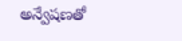అన్వేషణతో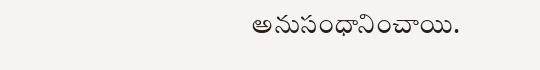అనుసంధానించాయి.